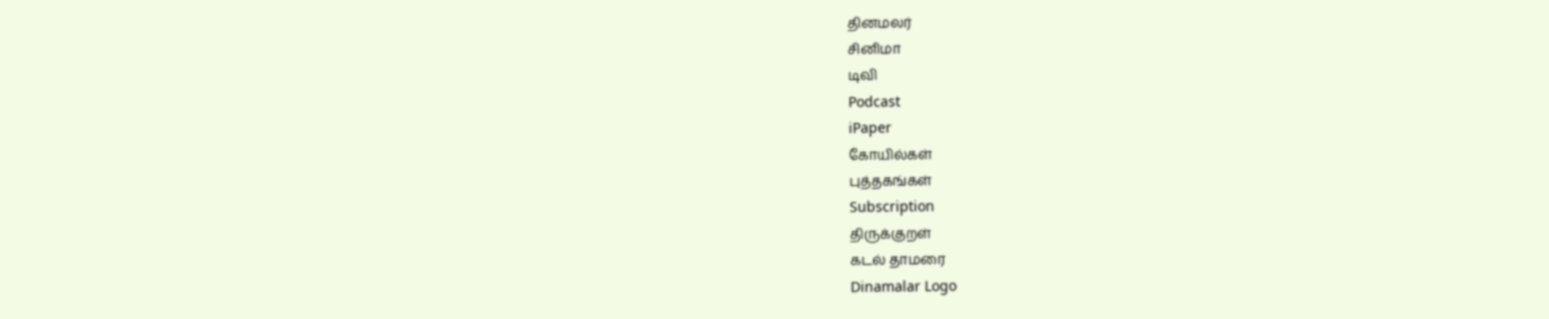தினமலர்
சினிமா
டிவி
Podcast
iPaper
கோயில்கள்
புத்தகங்கள்
Subscription
திருக்குறள்
கடல் தாமரை
Dinamalar Logo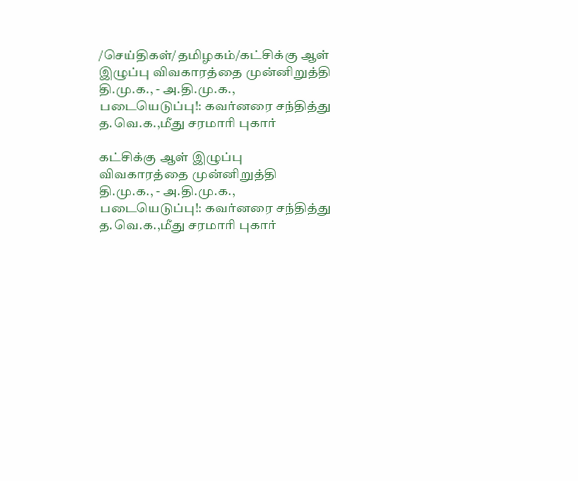/செய்திகள்/தமிழகம்/கட்சிக்கு ஆள் இழுப்பு விவகாரத்தை முன்னிறுத்தி தி.மு.க., - அ.தி.மு.க., படையெடுப்பு!: கவர்னரை சந்தித்து த.வெ.க.,மீது சரமாரி புகார்

கட்சிக்கு ஆள் இழுப்பு விவகாரத்தை முன்னிறுத்தி தி.மு.க., - அ.தி.மு.க., படையெடுப்பு!: கவர்னரை சந்தித்து த.வெ.க.,மீது சரமாரி புகார்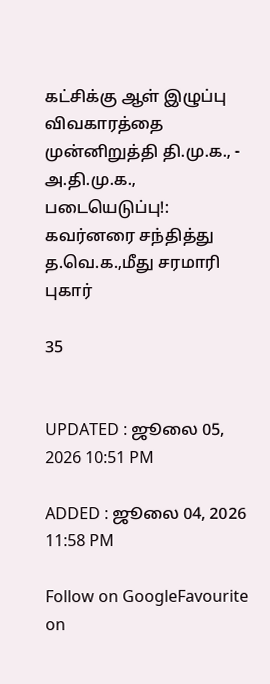கட்சிக்கு ஆள் இழுப்பு விவகாரத்தை முன்னிறுத்தி தி.மு.க., - அ.தி.மு.க., படையெடுப்பு!: கவர்னரை சந்தித்து த.வெ.க.,மீது சரமாரி புகார்

35


UPDATED : ஜூலை 05, 2026 10:51 PM

ADDED : ஜூலை 04, 2026 11:58 PM

Follow on GoogleFavourite on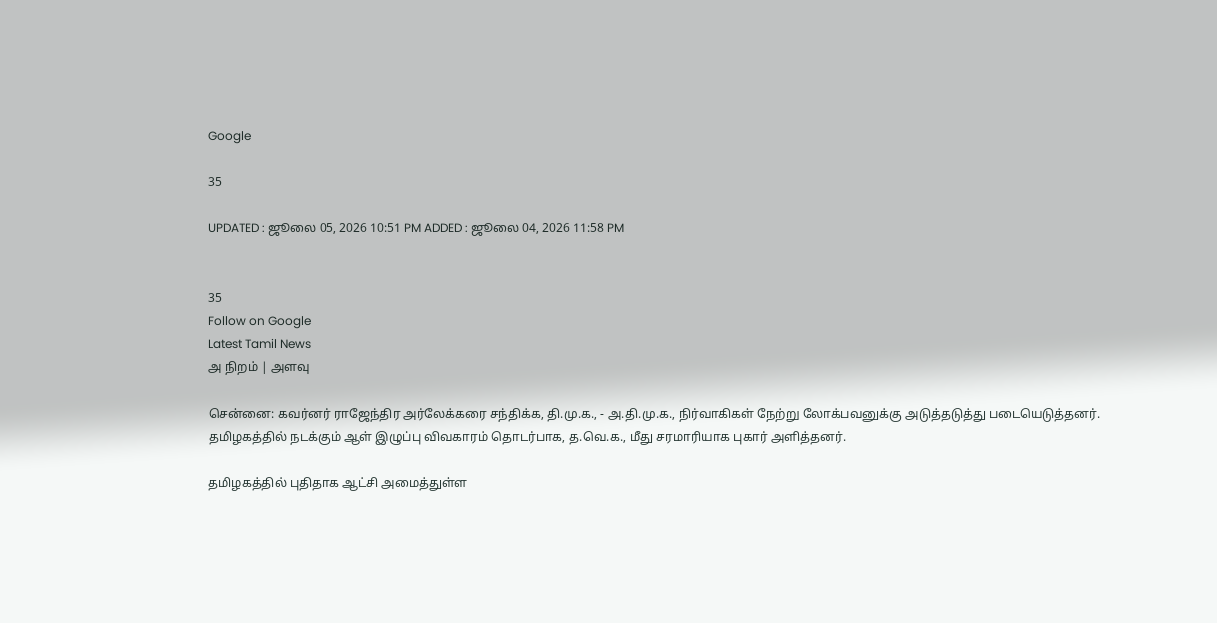Google

35

UPDATED : ஜூலை 05, 2026 10:51 PM ADDED : ஜூலை 04, 2026 11:58 PM


35
Follow on Google
Latest Tamil News
அ நிறம் | அளவு

சென்னை: கவர்னர் ராஜேந்திர அர்லேக்கரை சந்திக்க, தி.மு.க., - அ.தி.மு.க., நிர்வாகிகள் நேற்று லோக்பவனுக்கு அடுத்தடுத்து படையெடுத்தனர். தமிழகத்தில் நடக்கும் ஆள் இழுப்பு விவகாரம் தொடர்பாக, த.வெ.க., மீது சரமாரியாக புகார் அளித்தனர்.

தமிழகத்தில் புதிதாக ஆட்சி அமைத்துள்ள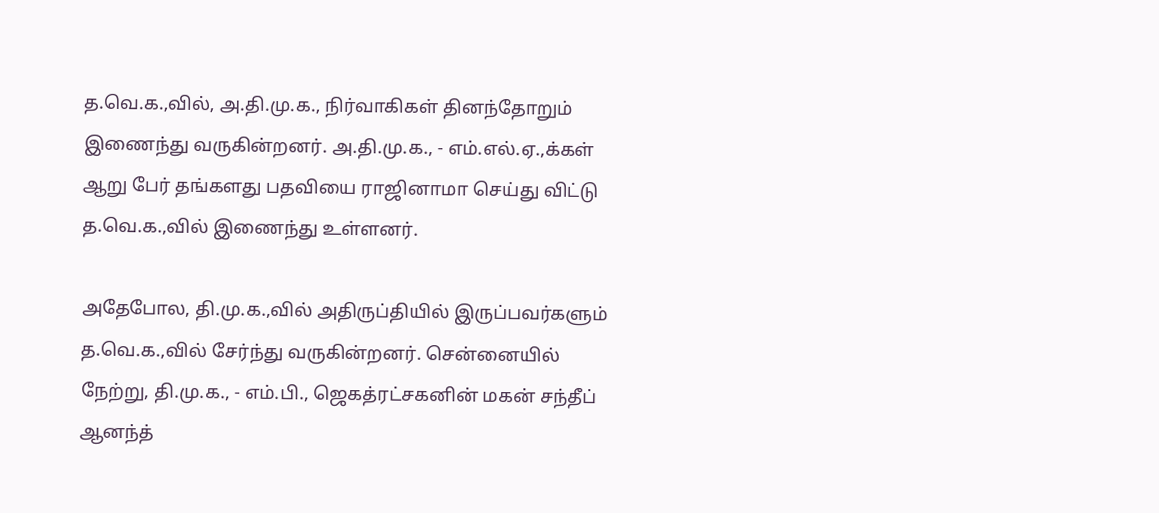த.வெ.க.,வில், அ.தி.மு.க., நிர்வாகிகள் தினந்தோறும் இணைந்து வருகின்றனர். அ.தி.மு.க., - எம்.எல்.ஏ.,க்கள் ஆறு பேர் தங்களது பதவியை ராஜினாமா செய்து விட்டு த.வெ.க.,வில் இணைந்து உள்ளனர்.

அதேபோல, தி.மு.க.,வில் அதிருப்தியில் இருப்பவர்களும் த.வெ.க.,வில் சேர்ந்து வருகின்றனர். சென்னையில் நேற்று, தி.மு.க., - எம்.பி., ஜெகத்ரட்சகனின் மகன் சந்தீப் ஆனந்த்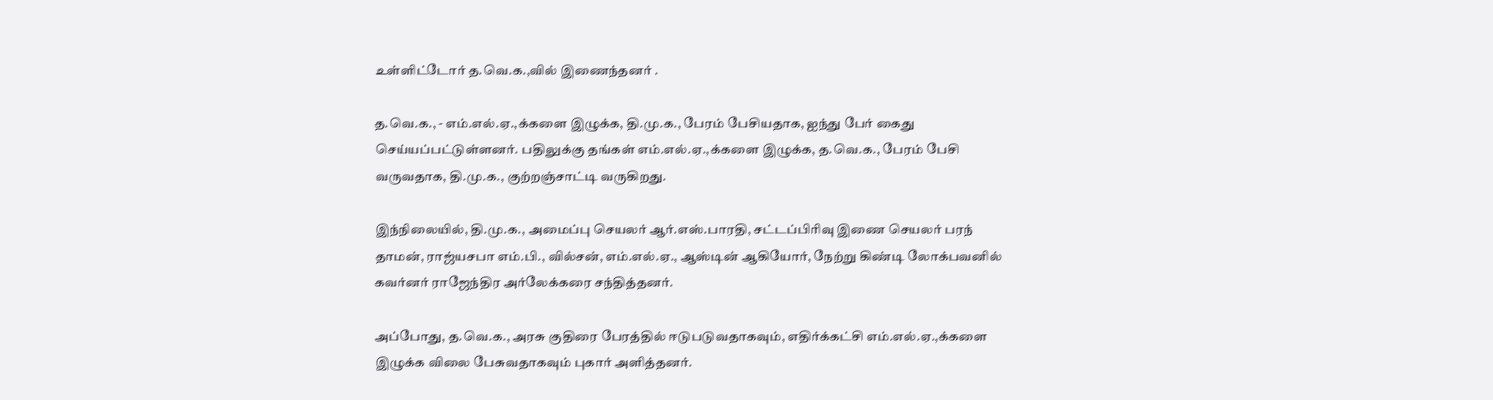உள்ளிட்டோர் த.வெ.க.,வில் இணைந்தனர் .

த.வெ.க., - எம்.எல்.ஏ.,க்களை இழுக்க, தி.மு.க., பேரம் பேசியதாக, ஐந்து பேர் கைது செய்யப்பட்டுள்ளனர். பதிலுக்கு தங்கள் எம்.எல்.ஏ.,க்களை இழுக்க, த.வெ.க., பேரம் பேசி வருவதாக, தி.மு.க., குற்றஞ்சாட்டி வருகிறது.

இந்நிலையில், தி.மு.க., அமைப்பு செயலர் ஆர்.எஸ்.பாரதி, சட்டப்பிரிவு இணை செயலர் பரந் தாமன், ராஜ்யசபா எம்.பி., வில்சன், எம்.எல்.ஏ., ஆஸ்டின் ஆகியோர், நேற்று கிண்டி லோக்பவனில் கவர்னர் ராஜேந்திர அர்லேக்கரை சந்தித்தனர்.

அப்போது, த.வெ.க., அரசு குதிரை பேரத்தில் ஈடுபடுவதாகவும், எதிர்க்கட்சி எம்.எல்.ஏ.,க்களை இழுக்க விலை பேசுவதாகவும் புகார் அளித்தனர்.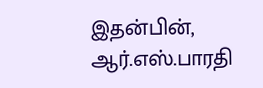இதன்பின், ஆர்.எஸ்.பாரதி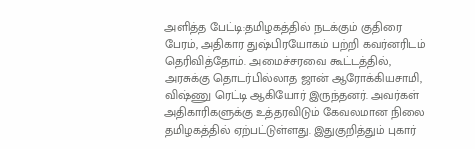அளித்த பேட்டி:தமிழகத்தில் நடக்கும் குதிரை பேரம், அதிகார துஷ்பிரயோகம் பற்றி கவர்னரிடம் தெரிவித்தோம். அமைச்சரவை கூட்டத்தில், அரசுக்கு தொடர்பில்லாத ஜான் ஆரோக்கியசாமி, விஷ்ணு ரெட்டி ஆகியோர் இருந்தனர். அவர்கள் அதிகாரிகளுக்கு உத்தரவிடும் கேவலமான நிலை தமிழகத்தில் ஏற்பட்டுள்ளது. இதுகுறித்தும் புகார்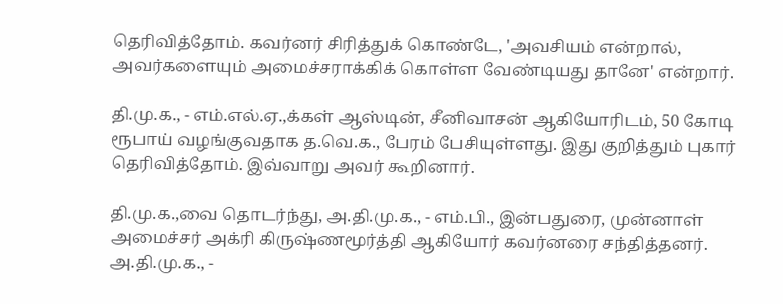தெரிவித்தோம். கவர்னர் சிரித்துக் கொண்டே, 'அவசியம் என்றால், அவர்களையும் அமைச்சராக்கிக் கொள்ள வேண்டியது தானே' என்றார்.

தி.மு.க., - எம்.எல்.ஏ.,க்கள் ஆஸ்டின், சீனிவாசன் ஆகியோரிடம், 50 கோடி ரூபாய் வழங்குவதாக த.வெ.க., பேரம் பேசியுள்ளது. இது குறித்தும் புகார் தெரிவித்தோம். இவ்வாறு அவர் கூறினார்.

தி.மு.க.,வை தொடர்ந்து, அ.தி.மு.க., - எம்.பி., இன்பதுரை, முன்னாள் அமைச்சர் அக்ரி கிருஷ்ணமூர்த்தி ஆகியோர் கவர்னரை சந்தித்தனர். அ.தி.மு.க., -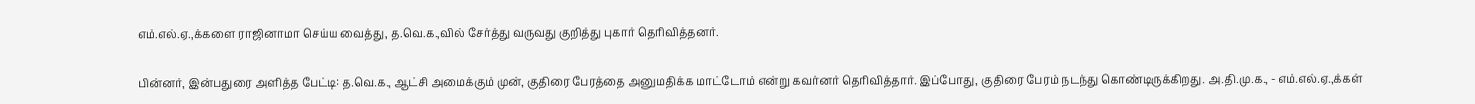எம்.எல்.ஏ.,க்களை ராஜினாமா செய்ய வைத்து, த.வெ.க.,வில் சேர்த்து வருவது குறித்து புகார் தெரிவித்தனர்.

பின்னர், இன்பதுரை அளித்த பேட்டி: த.வெ.க., ஆட்சி அமைக்கும் முன், குதிரை பேரத்தை அனுமதிக்க மாட்டோம் என்று கவர்னர் தெரிவித்தார். இப்போது, குதிரை பேரம் நடந்து கொண்டிருக்கிறது. அ.தி.மு.க., - எம்.எல்.ஏ.,க்கள்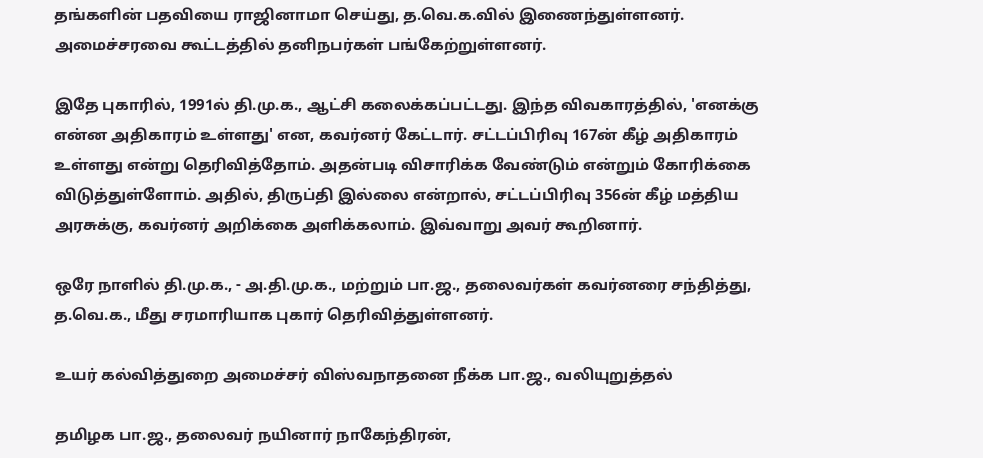தங்களின் பதவியை ராஜினாமா செய்து, த.வெ.க.வில் இணைந்துள்ளனர். அமைச்சரவை கூட்டத்தில் தனிநபர்கள் பங்கேற்றுள்ளனர்.

இதே புகாரில், 1991ல் தி.மு.க., ஆட்சி கலைக்கப்பட்டது. இந்த விவகாரத்தில், 'எனக்கு என்ன அதிகாரம் உள்ளது' என, கவர்னர் கேட்டார். சட்டப்பிரிவு 167ன் கீழ் அதிகாரம் உள்ளது என்று தெரிவித்தோம். அதன்படி விசாரிக்க வேண்டும் என்றும் கோரிக்கை விடுத்துள்ளோம். அதில், திருப்தி இல்லை என்றால், சட்டப்பிரிவு 356ன் கீழ் மத்திய அரசுக்கு, கவர்னர் அறிக்கை அளிக்கலாம். இவ்வாறு அவர் கூறினார்.

ஒரே நாளில் தி.மு.க., - அ.தி.மு.க., மற்றும் பா.ஜ., தலைவர்கள் கவர்னரை சந்தித்து, த.வெ.க., மீது சரமாரியாக புகார் தெரிவித்துள்ளனர்.

உயர் கல்வித்துறை அமைச்சர் விஸ்வநாதனை நீக்க பா.ஜ., வலியுறுத்தல்

தமிழக பா.ஜ., தலைவர் நயினார் நாகேந்திரன்,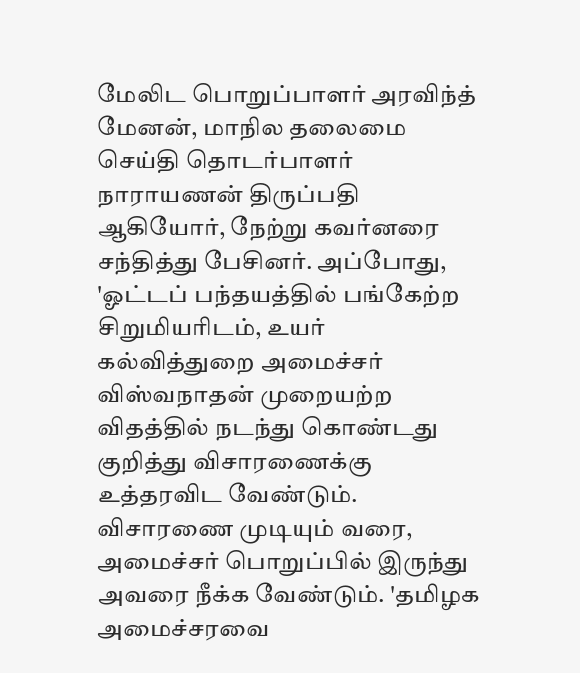மேலிட பொறுப்பாளர் அரவிந்த் மேனன், மாநில தலைமை செய்தி தொடர்பாளர் நாராயணன் திருப்பதி ஆகியோர், நேற்று கவர்னரை சந்தித்து பேசினர். அப்போது, 'ஓட்டப் பந்தயத்தில் பங்கேற்ற சிறுமியரிடம், உயர் கல்வித்துறை அமைச்சர் விஸ்வநாதன் முறையற்ற விதத்தில் நடந்து கொண்டது குறித்து விசாரணைக்கு உத்தரவிட வேண்டும். விசாரணை முடியும் வரை, அமைச்சர் பொறுப்பில் இருந்து அவரை நீக்க வேண்டும். 'தமிழக அமைச்சரவை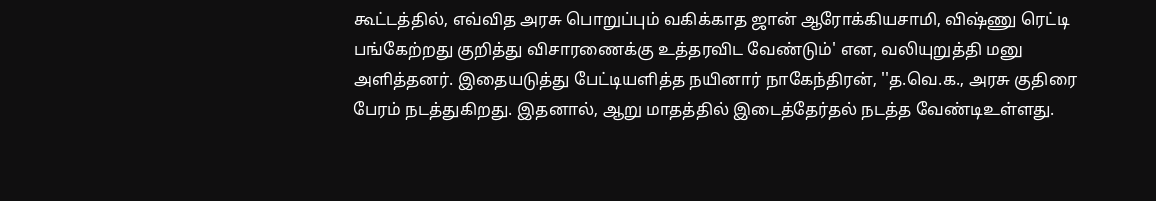கூட்டத்தில், எவ்வித அரசு பொறுப்பும் வகிக்காத ஜான் ஆரோக்கியசாமி, விஷ்ணு ரெட்டி பங்கேற்றது குறித்து விசாரணைக்கு உத்தரவிட வேண்டும்' என, வலியுறுத்தி மனு அளித்தனர். இதையடுத்து பேட்டியளித்த நயினார் நாகேந்திரன், ''த.வெ.க., அரசு குதிரை பேரம் நடத்துகிறது. இதனால், ஆறு மாதத்தில் இடைத்தேர்தல் நடத்த வேண்டிஉள்ளது.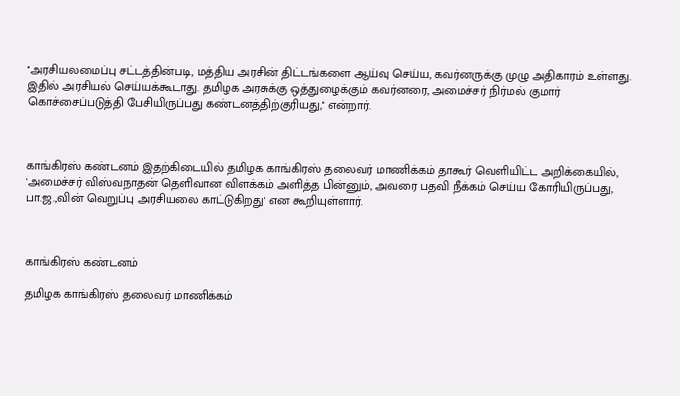''அரசியலமைப்பு சட்டத்தின்படி, மத்திய அரசின் திட்டங்களை ஆய்வு செய்ய, கவர்னருக்கு முழு அதிகாரம் உள்ளது. இதில் அரசியல் செய்யக்கூடாது. தமிழக அரசுக்கு ஒத்துழைக்கும் கவர்னரை, அமைச்சர் நிர்மல் குமார் கொச்சைப்படுத்தி பேசியிருப்பது கண்டனத்திற்குரியது,'' என்றார்.



காங்கிரஸ் கண்டனம் இதற்கிடையில் தமிழக காங்கிரஸ் தலைவர் மாணிக்கம் தாகூர் வெளியிட்ட அறிக்கையில், 'அமைச்சர் விஸ்வநாதன் தெளிவான விளக்கம் அளித்த பின்னும், அவரை பதவி நீக்கம் செய்ய கோரியிருப்பது, பா.ஜ.,வின் வெறுப்பு அரசியலை காட்டுகிறது' என கூறியுள்ளார்.



காங்கிரஸ் கண்டனம்

தமிழக காங்கிரஸ் தலைவர் மாணிக்கம்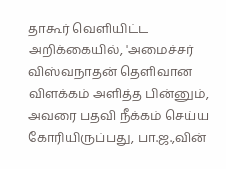தாகூர் வெளியிட்ட அறிக்கையில், 'அமைச்சர் விஸ்வநாதன் தெளிவான விளக்கம் அளித்த பின்னும், அவரை பதவி நீக்கம் செய்ய கோரியிருப்பது, பா.ஜ.,வின்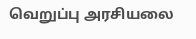வெறுப்பு அரசியலை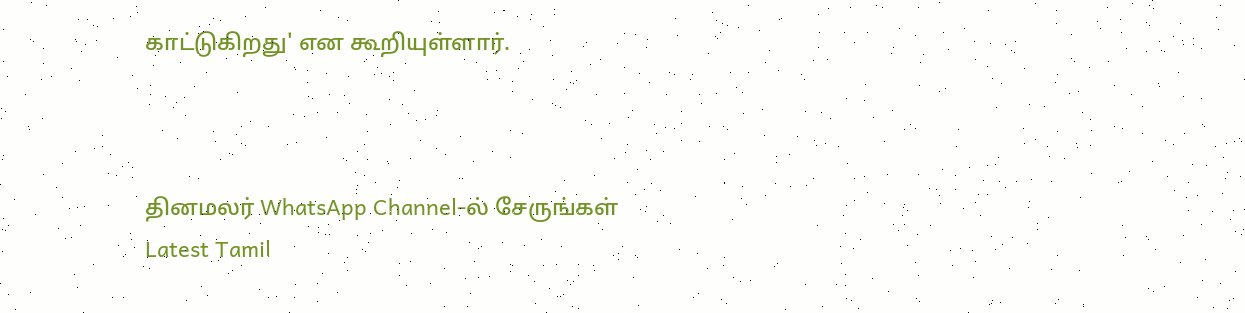காட்டுகிறது' என கூறியுள்ளார்.



தினமலர் WhatsApp Channel-ல் சேருங்கள்
Latest Tamil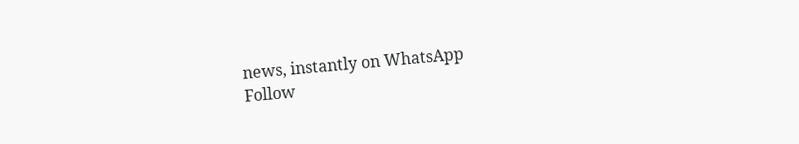news, instantly on WhatsApp
Follow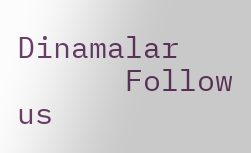Dinamalar
      Follow us